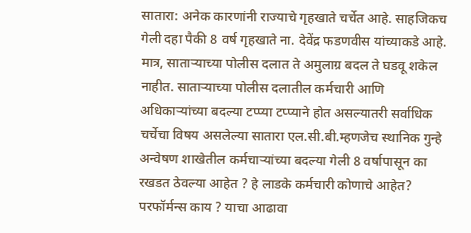सातारा: अनेक कारणांनी राज्याचे गृहखाते चर्चेत आहे. साहजिकच गेली दहा पैकी 8 वर्ष गृहखाते ना. देवेंद्र फडणवीस यांच्याकडे आहे. मात्र, साताऱ्याच्या पोलीस दलात ते अमुलाग्र बदल ते घडवू शकेल नाहीत. साताऱ्याच्या पोलीस दलातील कर्मचारी आणि अधिकाऱ्यांच्या बदल्या टप्प्या टप्प्याने होत असल्यातरी सर्वाधिक चर्चेचा विषय असलेल्या सातारा एल.सी.बी.म्हणजेच स्थानिक गुन्हे अन्वेषण शाखेतील कर्मचाऱ्यांच्या बदल्या गेली 8 वर्षापासून का रखडत ठेवल्या आहेत ? हे लाडके कर्मचारी कोणाचे आहेत? परफॉर्मन्स काय ? याचा आढावा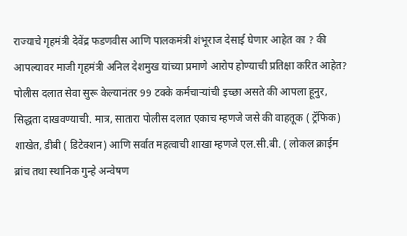राज्याचे गृहमंत्री देवेंद्र फडणवीस आणि पालकमंत्री शंभूराज देसाई घेणार आहेत का ? की आपल्यावर माजी गृहमंत्री अनिल देशमुख यांच्या प्रमाणे आरोप होण्याची प्रतिक्षा करित आहेत?
पोलीस दलात सेवा सुरू केल्यानंतर 99 टक्के कर्मचाऱ्यांची इच्छा असते की आपला हूनुर, सिद्धता दाखवण्याची. मात्र, सातारा पोलीस दलात एकाच म्हणजे जसे की वाहतूक ( ट्रॅफिक) शाखेत, डीबी ( डिटेक्शन) आणि सर्वात महत्वाची शाखा म्हणजे एल.सी.बी. ( लोकल क्राईम ब्रांच तथा स्थानिक गुन्हे अन्वेषण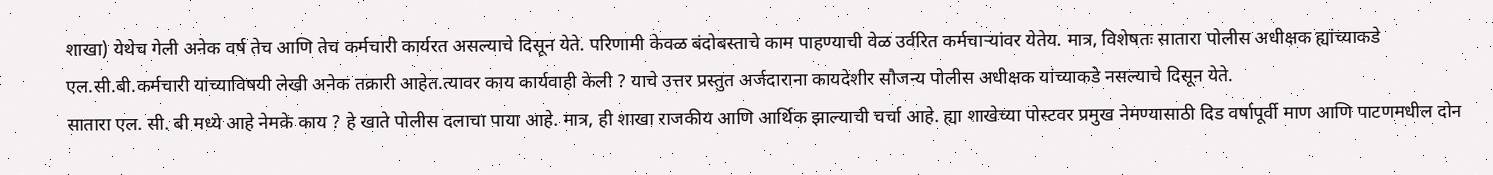शाखा) येथेच गेली अनेक वर्ष तेच आणि तेच कर्मचारी कार्यरत असल्याचे दिसून येते. परिणामी केवळ बंदोबस्ताचे काम पाहण्याची वेळ उर्वरित कर्मचाऱ्यांवर येतेय. मात्र, विशेषतः सातारा पोलीस अधीक्षक ह्यांच्याकडे एल.सी.बी.कर्मचारी यांच्याविषयी लेखी अनेक तक्रारी आहेत.त्यावर काय कार्यवाही केली ? याचे उत्तर प्रस्तुत अर्जदाराना कायदेशीर सौजन्य पोलीस अधीक्षक यांच्याकडे नसल्याचे दिसून येते.
सातारा एल. सी. बी मध्ये आहे नेमके काय ? हे खाते पोलीस दलाचा पाया आहे. मात्र, ही शाखा राजकीय आणि आर्थिक झाल्याची चर्चा आहे. ह्या शाखेच्या पोस्टवर प्रमुख नेमण्यासाठी दिड वर्षापूर्वी माण आणि पाटणमधील दोन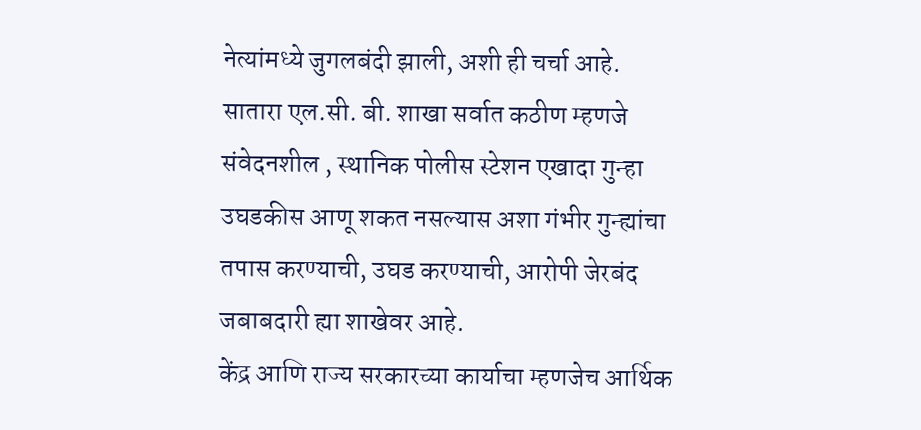नेत्यांमध्ये जुगलबंदी झाली, अशी ही चर्चा आहे.
सातारा एल.सी. बी. शाखा सर्वात कठीण म्हणजे संवेदनशील , स्थानिक पोलीस स्टेशन एखादा गुन्हा उघडकीस आणू शकत नसल्यास अशा गंभीर गुन्ह्यांचा तपास करण्याची, उघड करण्याची, आरोपी जेरबंद जबाबदारी ह्या शाखेवर आहे.
केंद्र आणि राज्य सरकारच्या कार्याचा म्हणजेच आर्थिक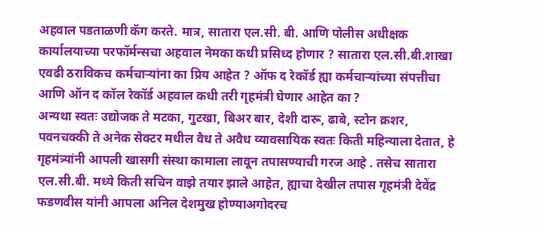अहवाल पडताळणी कॅग करते. मात्र, सातारा एल.सी. बी. आणि पोलीस अधीक्षक कार्यालयाच्या परफॉर्मन्सचा अहवाल नेमका कधी प्रसिध्द होणार ? सातारा एल.सी.बी.शाखा एवढी ठराविकच कर्मचाऱ्यांना का प्रिय आहेत ? ऑफ द रेकॉर्ड ह्या कर्मचाऱ्यांच्या संपत्तीचा आणि ऑन द कॉल रेकॉर्ड अहवाल कधी तरी गृहमंत्री घेणार आहेत का ?
अन्यथा स्वतः उद्योजक ते मटका, गुटखा, बिअर बार, देशी दारू, ढाबे, स्टोन क्रशर, पवनचक्की ते अनेक सेक्टर मधील वैध ते अवैध व्यावसायिक स्वतः किती महिन्याला देतात, हे गृहमंत्र्यांनी आपली खासगी संस्था कामाला लावून तपासण्याची गरज आहे . तसेच सातारा एल.सी.बी. मध्ये किती सचिन वाझे तयार झाले आहेत, ह्याचा देखील तपास गृहमंत्री देवेंद्र फडणवीस यांनी आपला अनिल देशमुख होण्याअगोदरच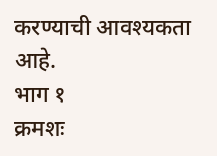करण्याची आवश्यकता आहे.
भाग १
क्रमशः